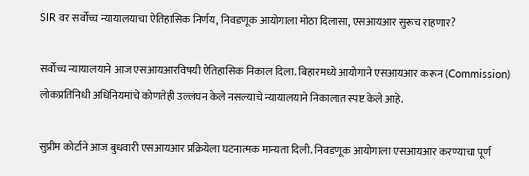SIR वर सर्वोच्च न्यायालयाचा ऐतिहासिक निर्णय, निवडणूक आयोगाला मोठा दिलासा, एसआयआर सुरूच राहणार?

सर्वोच्च न्यायालयाने आज एसआयआरविषयी ऐतिहासिक निकाल दिला. बिहारमध्ये आयोगाने एसआयआर करून (Commission) लोकप्रतिनिधी अधिनियमांचे कोणतेही उल्लंघन केले नसल्याचे न्यायालयाने निकालात स्पष्ट केले आहे.

सुप्रीम कोर्टाने आज बुधवारी एसआयआर प्रक्रियेला घटनात्मक मान्यता दिली. निवडणूक आयोगाला एसआयआर करण्याचा पूर्ण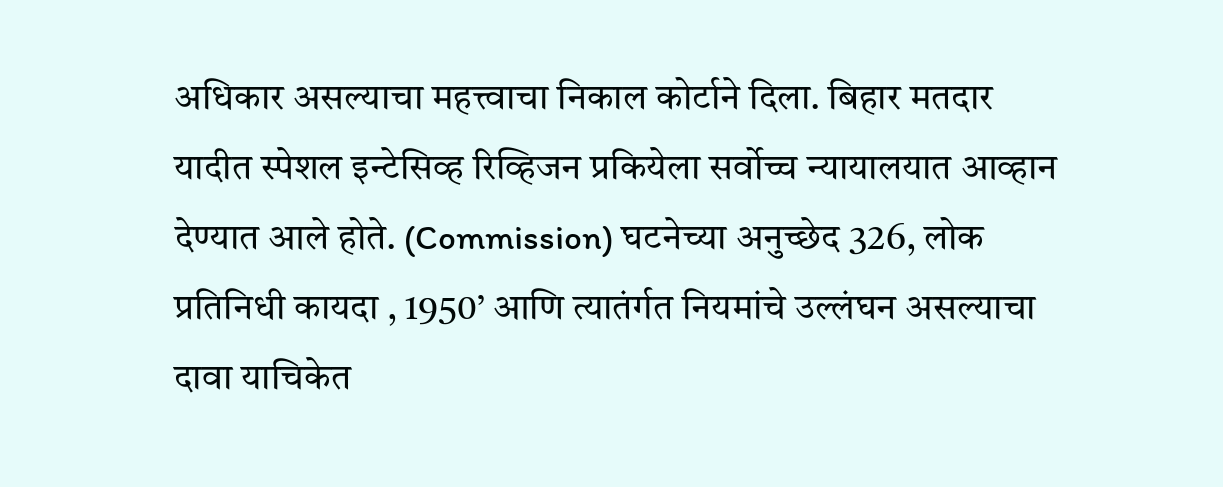अधिकार असल्याचा महत्त्वाचा निकाल कोर्टाने दिला. बिहार मतदार यादीत स्पेशल इन्टेसिव्ह रिव्हिजन प्रकियेला सर्वोच्च न्यायालयात आव्हान देण्यात आले होते. (Commission) घटनेच्या अनुच्छेद 326, लोक प्रतिनिधी कायदा , 1950’ आणि त्यातंर्गत नियमांचे उल्लंघन असल्याचा दावा याचिकेत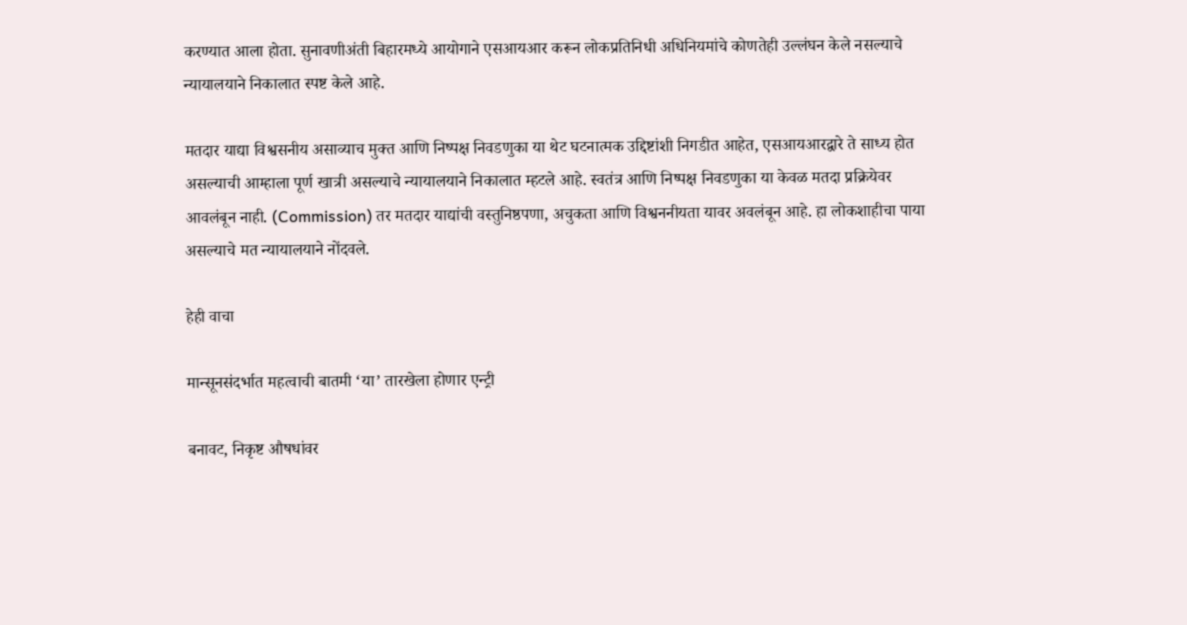करण्यात आला होता. सुनावणीअंती बिहारमध्ये आयोगाने एसआयआर करून लोकप्रतिनिधी अधिनियमांचे कोणतेही उल्लंघन केले नसल्याचे न्यायालयाने निकालात स्पष्ट केले आहे.

मतदार याद्या विश्वसनीय असाव्याच मुक्त आणि निष्पक्ष निवडणुका या थेट घटनात्मक उद्दिष्टांशी निगडीत आहेत, एसआयआरद्वारे ते साध्य होत असल्याची आम्हाला पूर्ण खात्री असल्याचे न्यायालयाने निकालात म्हटले आहे. स्वतंत्र आणि निष्पक्ष निवडणुका या केवळ मतदा प्रक्रियेवर आवलंबून नाही. (Commission) तर मतदार याद्यांची वस्तुनिष्ठपणा, अचुकता आणि विश्वननीयता यावर अवलंबून आहे. हा लोकशाहीचा पाया असल्याचे मत न्यायालयाने नोंदवले.

हेही वाचा

मान्सूनसंदर्भात महत्वाची बातमी ‘या’ तारखेला होणार एन्ट्री

बनावट, निकृष्ट औषधांवर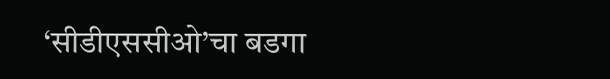‘सीडीएससीओ’चा बडगा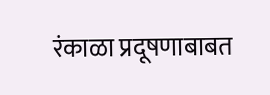रंकाळा प्रदूषणाबाबत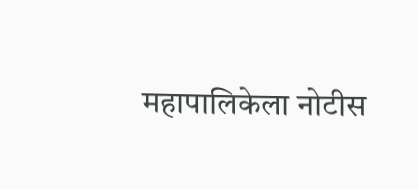महापालिकेला नोटीस